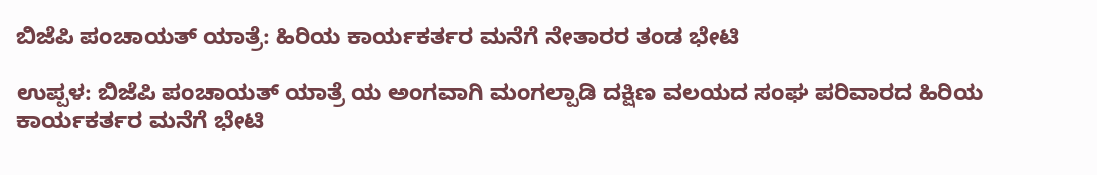ಬಿಜೆಪಿ ಪಂಚಾಯತ್ ಯಾತ್ರೆ: ಹಿರಿಯ ಕಾರ್ಯಕರ್ತರ ಮನೆಗೆ ನೇತಾರರ ತಂಡ ಭೇಟಿ

ಉಪ್ಪಳ: ಬಿಜೆಪಿ ಪಂಚಾಯತ್ ಯಾತ್ರೆ ಯ ಅಂಗವಾಗಿ ಮಂಗಲ್ಪಾಡಿ ದಕ್ಷಿಣ ವಲಯದ ಸಂಘ ಪರಿವಾರದ ಹಿರಿಯ ಕಾರ್ಯಕರ್ತರ ಮನೆಗೆ ಭೇಟಿ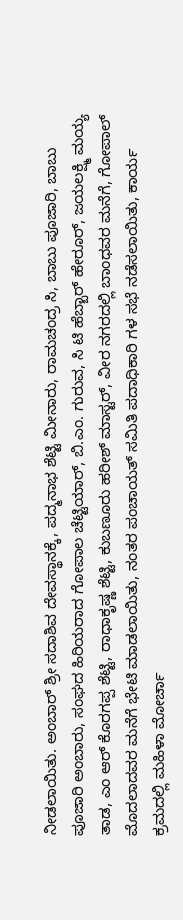ನೀಡಲಾಯಿತು. ಅಂಬಾರ್ ಶ್ರೀ ಸದಾಶಿವ ದೇವಸ್ಥಾನಕ್ಕೆ, ಪದ್ಮನಾಭ ಶೆಟ್ಟಿ ಮೀನಾರು, ರಾಮಚಂದ್ರ ಸಿ, ಬಾಬು ಪೂಜಾರಿ, ಬಾಬು ಪೂಜಾರಿ ಅಂಬಾರು, ಸಂಘದ ಹಿರಿಯರಾದ ಗೋಪಾಲ ಚೆಟ್ಟಿಯಾರ್, ಬಿ.ಎಂ. ಗುರುವ, ಸಿ ಟಿ ಹೆಬ್ಬಾರ್ ಹೇರೂರ್, ಜಯಲಕ್ಷ್ಮಿ ಮಯ್ಯ ತಾಡ, ಎಂ ಆರ್ ಕೊರಗಪ್ಪ ಶೆಟ್ಟಿ, ರಾಧಾಕೃಷ್ಣ ಶೆಟ್ಟಿ, ಕುಬಣೂರು ಹರೀಶ್ ಮಾಸ್ಟರ್, ವೀರ ನಗರದಲ್ಲಿ ಬಾಂಧವರ ಮನೆಗೆ, ಗೋಪಾಲ್ ಮೊದಲಾದವರ ಮನೆಗೆ ಭೇಟಿ ಮಾಡಲಾಯಿತು, ನಂತರ ಪಂಚಾಯತ್ ಸಮಿತಿ ಪದಾಧಿಕಾರಿ ಗಳ ಸಭೆ ನಡೆಸಲಾಯಿತು, ಕಾರ್ಯ ಕ್ರಮದಲ್ಲಿ ಮಹಿಳಾ ಮೋರ್ಚಾ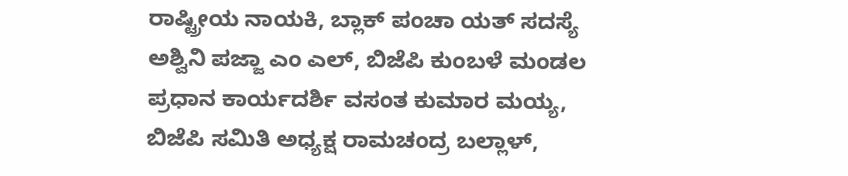ರಾಷ್ಟ್ರೀಯ ನಾಯಕಿ, ಬ್ಲಾಕ್ ಪಂಚಾ ಯತ್ ಸದಸ್ಯೆ ಅಶ್ವಿನಿ ಪಜ್ಜಾ ಎಂ ಎಲ್, ಬಿಜೆಪಿ ಕುಂಬಳೆ ಮಂಡಲ ಪ್ರಧಾನ ಕಾರ್ಯದರ್ಶಿ ವಸಂತ ಕುಮಾರ ಮಯ್ಯ, ಬಿಜೆಪಿ ಸಮಿತಿ ಅಧ್ಯಕ್ಷ ರಾಮಚಂದ್ರ ಬಲ್ಲಾಳ್,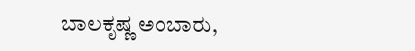ಬಾಲಕೃಷ್ಣ ಅಂಬಾರು,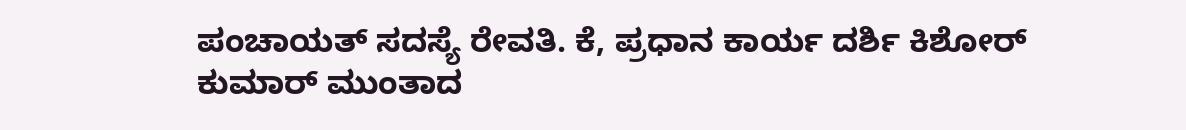ಪಂಚಾಯತ್ ಸದಸ್ಯೆ ರೇವತಿ. ಕೆ, ಪ್ರಧಾನ ಕಾರ್ಯ ದರ್ಶಿ ಕಿಶೋರ್ ಕುಮಾರ್ ಮುಂತಾದ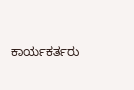ಕಾರ್ಯಕರ್ತರು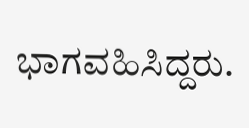ಭಾಗವಹಿಸಿದ್ದರು.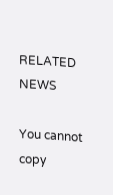RELATED NEWS

You cannot copy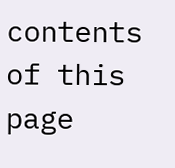contents of this page